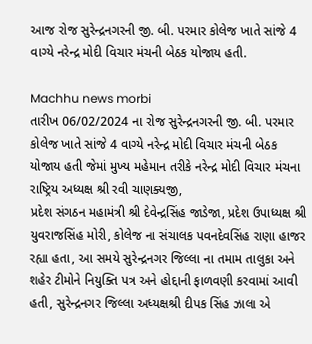આજ રોજ સુરેન્દ્રનગરની જી. બી. પરમાર કોલેજ ખાતે સાંજે 4 વાગ્યે નરેન્દ્ર મોદી વિચાર મંચની બેઠક યોજાય હતી.

Machhu news morbi
તારીખ 06/02/2024 ના રોજ સુરેન્દ્રનગરની જી. બી. પરમાર કોલેજ ખાતે સાંજે 4 વાગ્યે નરેન્દ્ર મોદી વિચાર મંચની બેઠક યોજાય હતી જેમાં મુખ્ય મહેમાન તરીકે નરેન્દ્ર મોદી વિચાર મંચના રાષ્ટ્રિય અધ્યક્ષ શ્રી રવી ચાણક્યજી,
પ્રદેશ સંગઠન મહામંત્રી શ્રી દેવેન્દ્રસિંહ જાડેજા, પ્રદેશ ઉપાધ્યક્ષ શ્રી યુવરાજસિંહ મોરી, કોલેજ ના સંચાલક પવનદેવસિંહ રાણા હાજર રહ્યા હતા, આ સમયે સુરેન્દ્રનગર જિલ્લા ના તમામ તાલુકા અને શહેર ટીમોને નિયુક્તિ પત્ર અને હોદ્દાની ફાળવણી કરવામાં આવી હતી, સુરેન્દ્રનગર જિલ્લા અધ્યક્ષશ્રી દીપક સિંહ ઝાલા એ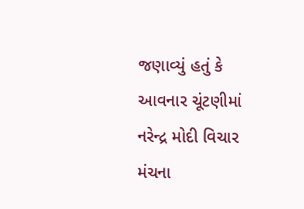જણાવ્યું હતું કે આવનાર ચૂંટણીમાં નરેન્દ્ર મોદી વિચાર મંચના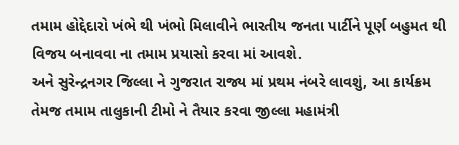તમામ હોદ્દેદારો ખંભે થી ખંભો મિલાવીને ભારતીય જનતા પાર્ટીને પૂર્ણ બહુમત થી વિજય બનાવવા ના તમામ પ્રયાસો કરવા માં આવશે.
અને સુરેન્દ્રનગર જિલ્લા ને ગુજરાત રાજ્ય માં પ્રથમ નંબરે લાવશું, આ કાર્યક્રમ તેમજ તમામ તાલુકાની ટીમો ને તૈયાર કરવા જીલ્લા મહામંત્રી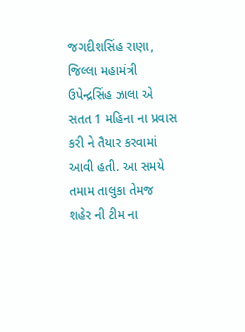જગદીશસિંહ રાણા, જિલ્લા મહામંત્રી ઉપેન્દ્રસિંહ ઝાલા એ સતત 1 મહિના ના પ્રવાસ કરી ને તૈયાર કરવામાં આવી હતી. આ સમયે તમામ તાલુકા તેમજ શહેર ની ટીમ ના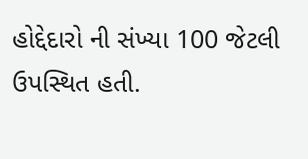હોદ્દેદારો ની સંખ્યા 100 જેટલી ઉપસ્થિત હતી.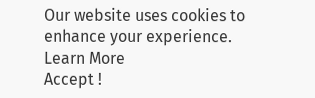Our website uses cookies to enhance your experience. Learn More
Accept !